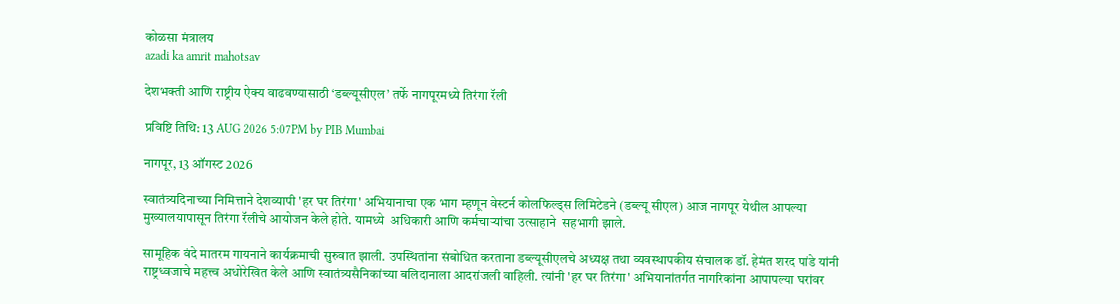कोळसा मंत्रालय
azadi ka amrit mahotsav

देशभक्ती आणि राष्ट्रीय ऐक्य वाढवण्यासाठी ‘डब्ल्यूसीएल’ तर्फे नागपूरमध्ये तिरंगा रॅली

प्रविष्टि तिथि: 13 AUG 2026 5:07PM by PIB Mumbai

नागपूर, 13 ऑगस्ट 2026

स्वातंत्र्यदिनाच्या निमित्ताने देशव्यापी 'हर घर तिरंगा' अभियानाचा एक भाग म्हणून वेस्टर्न कोलफिल्ड्स लिमिटेडने (डब्ल्यू सीएल) आज नागपूर येथील आपल्या मुख्यालयापासून तिरंगा रॅलीचे आयोजन केले होते. यामध्‍ये  अधिकारी आणि कर्मचाऱ्यांचा उत्साहाने  सहभागी झाले.

सामूहिक वंदे मातरम गायनाने कार्यक्रमाची सुरुवात झाली. उपस्थितांना संबोधित करताना डब्ल्यूसीएलचे अध्यक्ष तथा व्यवस्थापकीय संचालक डॉ. हेमंत शरद पांडे यांनी राष्ट्रध्वजाचे महत्त्व अधोरेखित केले आणि स्वातंत्र्यसैनिकांच्या बलिदानाला आदरांजली वाहिली. त्यांनी 'हर घर तिरंगा' अभियानांतर्गत नागरिकांना आपापल्या घरांवर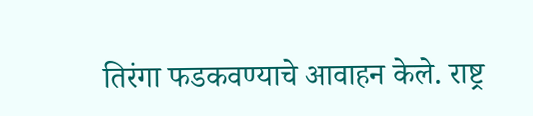तिरंगा फडकवण्याचे आवाहन केले. राष्ट्र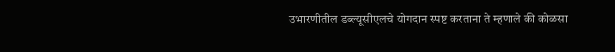उभारणीतील डब्ल्यूसीएलचे योगदान स्पष्ट करताना ते म्हणाले की कोळसा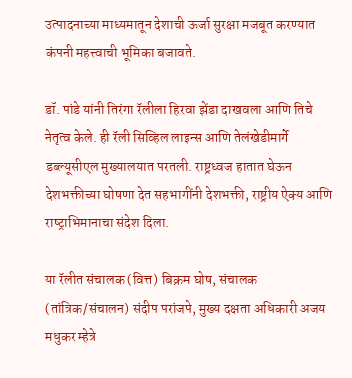उत्पादनाच्या माध्यमातून देशाची ऊर्जा सुरक्षा मजबूत करण्यात कंपनी महत्त्वाची भूमिका बजावते.

डॉ. पांडे यांनी तिरंगा रॅलीला हिरवा झेंडा दाखवला आणि तिचे नेतृत्व केले. ही रॅली सिव्हिल लाइन्स आणि तेलंखेडीमार्गे डब्ल्यूसीएल मुख्यालयात परतली. राष्ट्रध्वज हातात घेऊन देशभक्तीच्या घोषणा देत सहभागींनी देशभक्ती, राष्ट्रीय ऐक्य आणि राष्‍ट्राभिमानाचा संदेश दिला.

या रॅलीत संचालक (वित्त) बिक्रम घोष, संचालक (तांत्रिक/संचालन) संदीप परांजपे, मुख्य दक्षता अधिकारी अजय मधुकर म्हेत्रे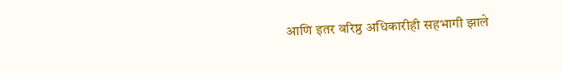आणि इतर वरिष्ठ अधिकारीही सहभागी झाले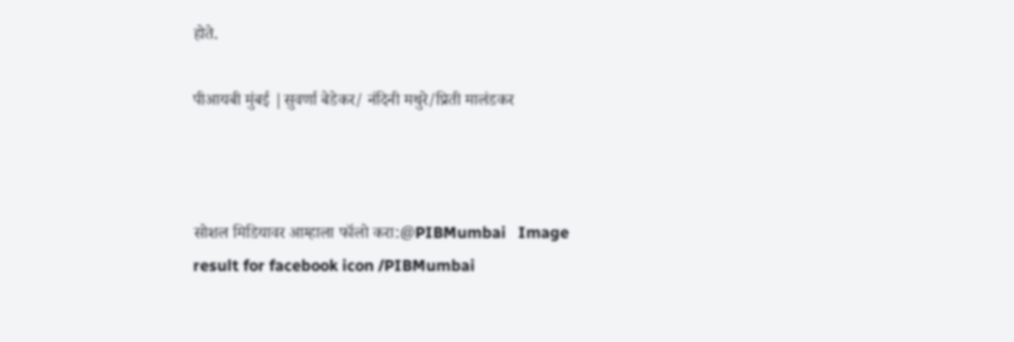होते.

पीआयबी मुंबई |सुवर्णा बेडेकर/ नंदिनी मथुरे/प्रिती मालंडकर



सोशल मिडियावर आम्हाला फॉलो करा:@PIBMumbai   Image result for facebook icon /PIBMumbai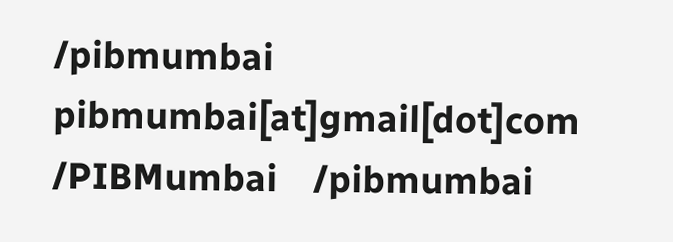/pibmumbai  pibmumbai[at]gmail[dot]com  /PIBMumbai    /pibmumbai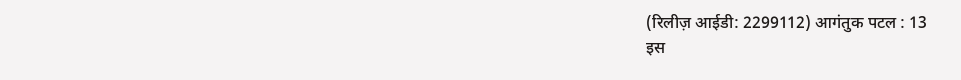(रिलीज़ आईडी: 2299112) आगंतुक पटल : 13
इस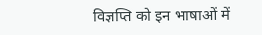विज्ञप्ति को इन भाषाओं में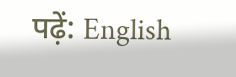पढ़ें: English